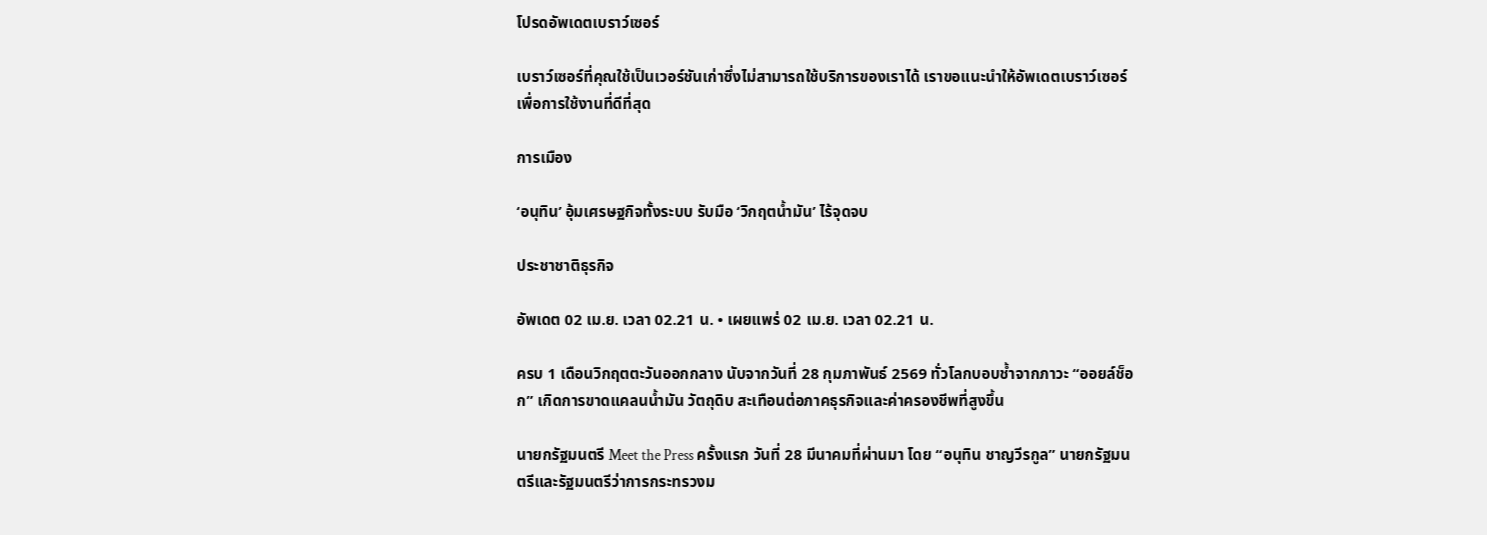โปรดอัพเดตเบราว์เซอร์

เบราว์เซอร์ที่คุณใช้เป็นเวอร์ชันเก่าซึ่งไม่สามารถใช้บริการของเราได้ เราขอแนะนำให้อัพเดตเบราว์เซอร์เพื่อการใช้งานที่ดีที่สุด

การเมือง

‘อนุทิน’ อุ้มเศรษฐกิจทั้งระบบ รับมือ ‘วิกฤตน้ำมัน’ ไร้จุดจบ

ประชาชาติธุรกิจ

อัพเดต 02 เม.ย. เวลา 02.21 น. • เผยแพร่ 02 เม.ย. เวลา 02.21 น.

ครบ 1 เดือนวิกฤตตะวันออกกลาง นับจากวันที่ 28 กุมภาพันธ์ 2569 ทั่วโลกบอบชํ้าจากภาวะ “ออยล์ช็อก” เกิดการขาดแคลนนํ้ามัน วัตถุดิบ สะเทือนต่อภาคธุรกิจและค่าครองชีพที่สูงขึ้น

นายกรัฐมนตรี Meet the Press ครั้งแรก วันที่ 28 มีนาคมที่ผ่านมา โดย “อนุทิน ชาญวีรกูล” นายกรัฐมนตรีและรัฐมนตรีว่าการกระทรวงม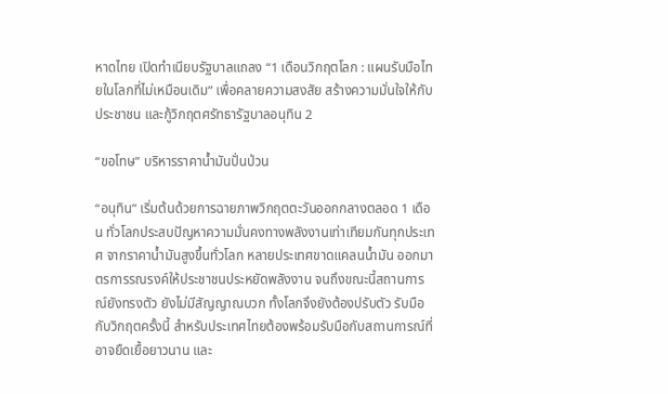หาดไทย เปิดทำเนียบรัฐบาลแถลง “1 เดือนวิกฤตโลก : แผนรับมือไทยในโลกที่ไม่เหมือนเดิม” เพื่อคลายความสงสัย สร้างความมั่นใจให้กับประชาชน และกู้วิกฤตศรัทธารัฐบาลอนุทิน 2

“ขอโทษ” บริหารราคาน้ำมันปั่นป่วน

“อนุทิน” เริ่มต้นด้วยการฉายภาพวิกฤตตะวันออกกลางตลอด 1 เดือน ทั่วโลกประสบปัญหาความมั่นคงทางพลังงานเท่าเทียมกันทุกประเทศ จากราคาน้ำมันสูงขึ้นทั่วโลก หลายประเทศขาดแคลนน้ำมัน ออกมาตรการรณรงค์ให้ประชาชนประหยัดพลังงาน จนถึงขณะนี้สถานการณ์ยังทรงตัว ยังไม่มีสัญญาณบวก ทั้งโลกจึงยังต้องปรับตัว รับมือกับวิกฤตครั้งนี้ สำหรับประเทศไทยต้องพร้อมรับมือกับสถานการณ์ที่อาจยืดเยื้อยาวนาน และ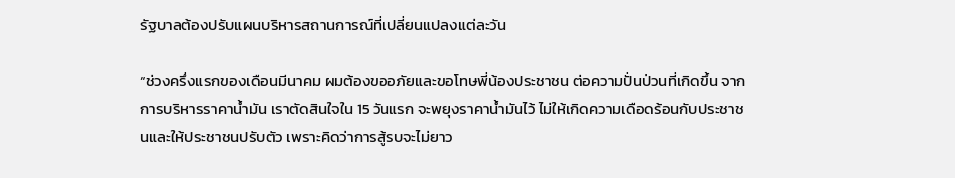รัฐบาลต้องปรับแผนบริหารสถานการณ์ที่เปลี่ยนแปลงแต่ละวัน

“ช่วงครึ่งแรกของเดือนมีนาคม ผมต้องขออภัยและขอโทษพี่น้องประชาชน ต่อความปั่นป่วนที่เกิดขึ้น จากการบริหารราคาน้ำมัน เราตัดสินใจใน 15 วันแรก จะพยุงราคาน้ำมันไว้ ไม่ให้เกิดความเดือดร้อนกับประชาชนและให้ประชาชนปรับตัว เพราะคิดว่าการสู้รบจะไม่ยาว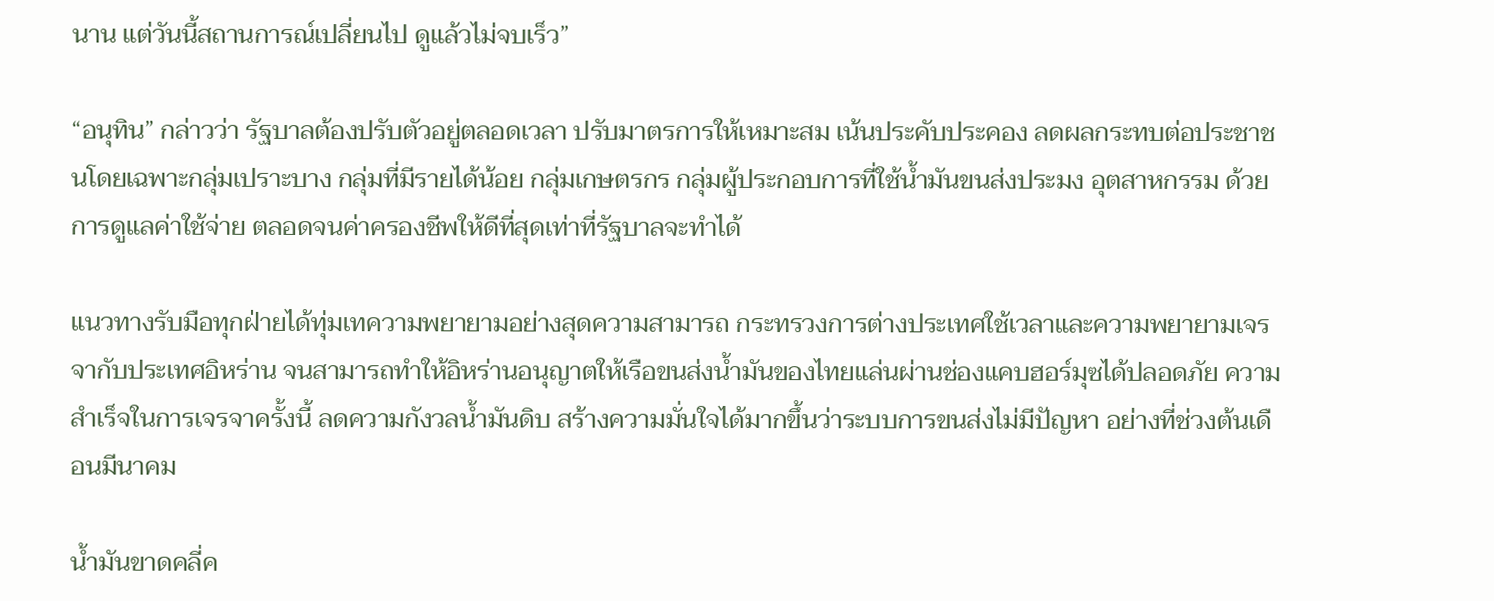นาน แต่วันนี้สถานการณ์เปลี่ยนไป ดูแล้วไม่จบเร็ว”

“อนุทิน” กล่าวว่า รัฐบาลต้องปรับตัวอยู่ตลอดเวลา ปรับมาตรการให้เหมาะสม เน้นประคับประคอง ลดผลกระทบต่อประชาชนโดยเฉพาะกลุ่มเปราะบาง กลุ่มที่มีรายได้น้อย กลุ่มเกษตรกร กลุ่มผู้ประกอบการที่ใช้น้ำมันขนส่งประมง อุตสาหกรรม ด้วยการดูแลค่าใช้จ่าย ตลอดจนค่าครองชีพให้ดีที่สุดเท่าที่รัฐบาลจะทำได้

แนวทางรับมือทุกฝ่ายได้ทุ่มเทความพยายามอย่างสุดความสามารถ กระทรวงการต่างประเทศใช้เวลาและความพยายามเจรจากับประเทศอิหร่าน จนสามารถทำให้อิหร่านอนุญาตให้เรือขนส่งน้ำมันของไทยแล่นผ่านช่องแคบฮอร์มุซได้ปลอดภัย ความสำเร็จในการเจรจาครั้งนี้ ลดความกังวลน้ำมันดิบ สร้างความมั่นใจได้มากขึ้นว่าระบบการขนส่งไม่มีปัญหา อย่างที่ช่วงต้นเดือนมีนาคม

น้ำมันขาดคลี่ค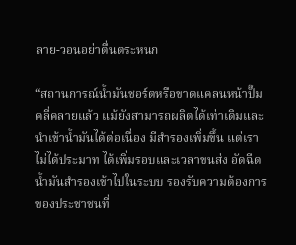ลาย-วอนอย่าตื่นตระหนก

“สถานการณ์น้ำมันชอร์ตหรือขาดแคลนหน้าปั๊มคลี่คลายแล้ว แม้ยังสามารถผลิตได้เท่าเดิมและนำเข้าน้ำมันได้ต่อเนื่อง มีสำรองเพิ่มขึ้น แต่เราไม่ได้ประมาท ได้เพิ่มรอบและเวลาขนส่ง อัดฉีดน้ำมันสำรองเข้าไปในระบบ รองรับความต้องการของประชาชนที่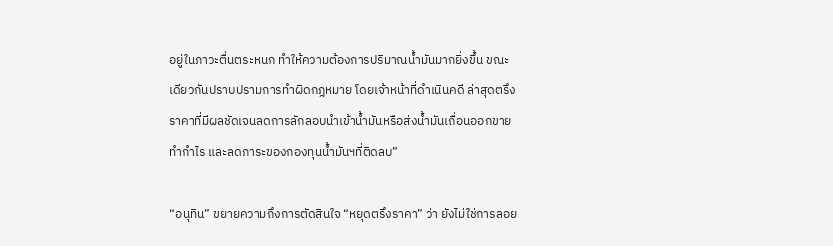อยู่ในภาวะตื่นตระหนก ทำให้ความต้องการปริมาณน้ำมันมากยิ่งขึ้น ขณะเดียวกันปราบปรามการทำผิดกฎหมาย โดยเจ้าหน้าที่ดำเนินคดี ล่าสุดตรึงราคาที่มีผลชัดเจนลดการลักลอบนำเข้าน้ำมันหรือส่งน้ำมันเถื่อนออกขาย ทำกำไร และลดภาระของกองทุนน้ำมันฯที่ติดลบ”

“อนุทิน” ขยายความถึงการตัดสินใจ “หยุดตรึงราคา” ว่า ยังไม่ใช่การลอย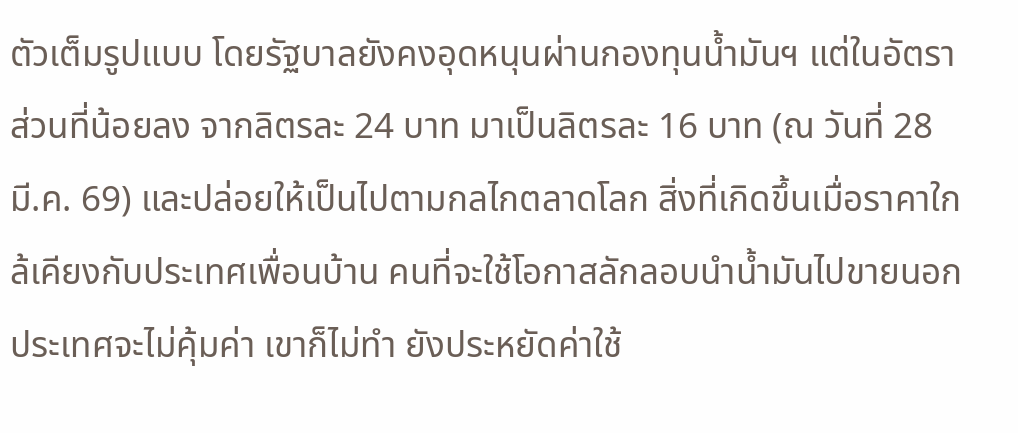ตัวเต็มรูปแบบ โดยรัฐบาลยังคงอุดหนุนผ่านกองทุนน้ำมันฯ แต่ในอัตราส่วนที่น้อยลง จากลิตรละ 24 บาท มาเป็นลิตรละ 16 บาท (ณ วันที่ 28 มี.ค. 69) และปล่อยให้เป็นไปตามกลไกตลาดโลก สิ่งที่เกิดขึ้นเมื่อราคาใกล้เคียงกับประเทศเพื่อนบ้าน คนที่จะใช้โอกาสลักลอบนำน้ำมันไปขายนอกประเทศจะไม่คุ้มค่า เขาก็ไม่ทำ ยังประหยัดค่าใช้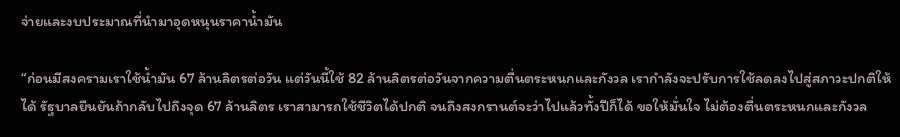จ่ายและงบประมาณที่นำมาอุดหนุนราคาน้ำมัน

“ก่อนมีสงครามเราใช้น้ำมัน 67 ล้านลิตรต่อวัน แต่วันนี้ใช้ 82 ล้านลิตรต่อวันจากความตื่นตระหนกและกังวล เรากำลังจะปรับการใช้ลดลงไปสู่สภาวะปกติให้ได้ รัฐบาลยืนยันถ้ากลับไปถึงจุด 67 ล้านลิตร เราสามารถใช้ชีวิตได้ปกติ จนถึงสงกรานต์จะว่าไปแล้วทั้งปีก็ได้ ขอให้มั่นใจ ไม่ต้องตื่นตระหนกและกังวล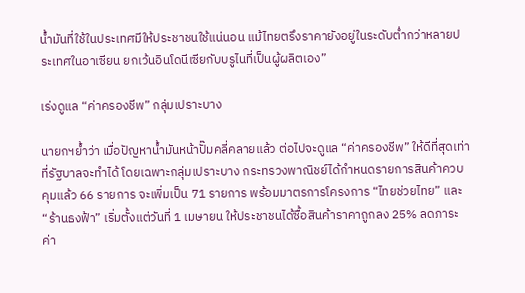น้ำมันที่ใช้ในประเทศมีให้ประชาชนใช้แน่นอน แม้ไทยตรึงราคายังอยู่ในระดับต่ำกว่าหลายประเทศในอาเซียน ยกเว้นอินโดนีเซียกับบรูไนที่เป็นผู้ผลิตเอง”

เร่งดูแล “ค่าครองชีพ” กลุ่มเปราะบาง

นายกฯย้ำว่า เมื่อปัญหาน้ำมันหน้าปั๊มคลี่คลายแล้ว ต่อไปจะดูแล “ค่าครองชีพ” ให้ดีที่สุดเท่าที่รัฐบาลจะทำได้ โดยเฉพาะกลุ่มเปราะบาง กระทรวงพาณิชย์ได้กำหนดรายการสินค้าควบคุมแล้ว 66 รายการ จะเพิ่มเป็น 71 รายการ พร้อมมาตรการโครงการ “ไทยช่วยไทย” และ “ร้านธงฟ้า” เริ่มตั้งแต่วันที่ 1 เมษายน ให้ประชาชนได้ซื้อสินค้าราคาถูกลง 25% ลดภาระค่า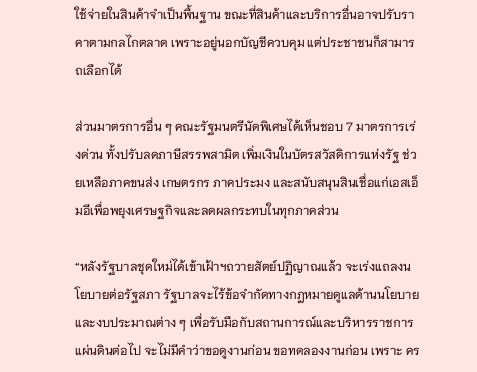ใช้จ่ายในสินค้าจำเป็นพื้นฐาน ขณะที่สินค้าและบริการอื่นอาจปรับราคาตามกลไกตลาด เพราะอยู่นอกบัญชีควบคุม แต่ประชาชนก็สามารถเลือกได้

ส่วนมาตรการอื่น ๆ คณะรัฐมนตรีนัดพิเศษได้เห็นชอบ 7 มาตรการเร่งด่วน ทั้งปรับลดภาษีสรรพสามิต เพิ่มเงินในบัตรสวัสดิการแห่งรัฐ ช่วยเหลือภาคขนส่ง เกษตรกร ภาคประมง และสนับสนุนสินเชื่อแก่เอสเอ็มอีเพื่อพยุงเศรษฐกิจและลดผลกระทบในทุกภาคส่วน

“หลังรัฐบาลชุดใหม่ได้เข้าเฝ้าฯถวายสัตย์ปฏิญาณแล้ว จะเร่งแถลงนโยบายต่อรัฐสภา รัฐบาลจะไร้ข้อจำกัดทางกฎหมายดูแลด้านนโยบายและงบประมาณต่าง ๆ เพื่อรับมือกับสถานการณ์และบริหารราชการแผ่นดินต่อไป จะไม่มีคำว่าขอดูงานก่อน ขอทดลองงานก่อน เพราะ คร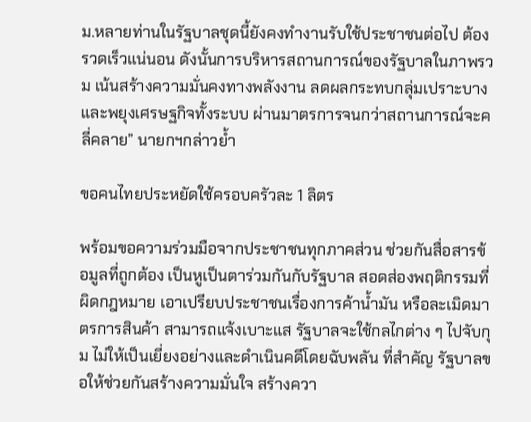ม.หลายท่านในรัฐบาลชุดนี้ยังคงทำงานรับใช้ประชาชนต่อไป ต้องรวดเร็วแน่นอน ดังนั้นการบริหารสถานการณ์ของรัฐบาลในภาพรวม เน้นสร้างความมั่นคงทางพลังงาน ลดผลกระทบกลุ่มเปราะบาง และพยุงเศรษฐกิจทั้งระบบ ผ่านมาตรการจนกว่าสถานการณ์จะคลี่คลาย” นายกฯกล่าวย้ำ

ขอคนไทยประหยัดใช้ครอบครัวละ 1 ลิตร

พร้อมขอความร่วมมือจากประชาชนทุกภาคส่วน ช่วยกันสื่อสารข้อมูลที่ถูกต้อง เป็นหูเป็นตาร่วมกันกับรัฐบาล สอดส่องพฤติกรรมที่ผิดกฎหมาย เอาเปรียบประชาชนเรื่องการค้าน้ำมัน หรือละเมิดมาตรการสินค้า สามารถแจ้งเบาะแส รัฐบาลจะใช้กลไกต่าง ๆ ไปจับกุม ไม่ให้เป็นเยี่ยงอย่างและดำเนินคดีโดยฉับพลัน ที่สำคัญ รัฐบาลขอให้ช่วยกันสร้างความมั่นใจ สร้างควา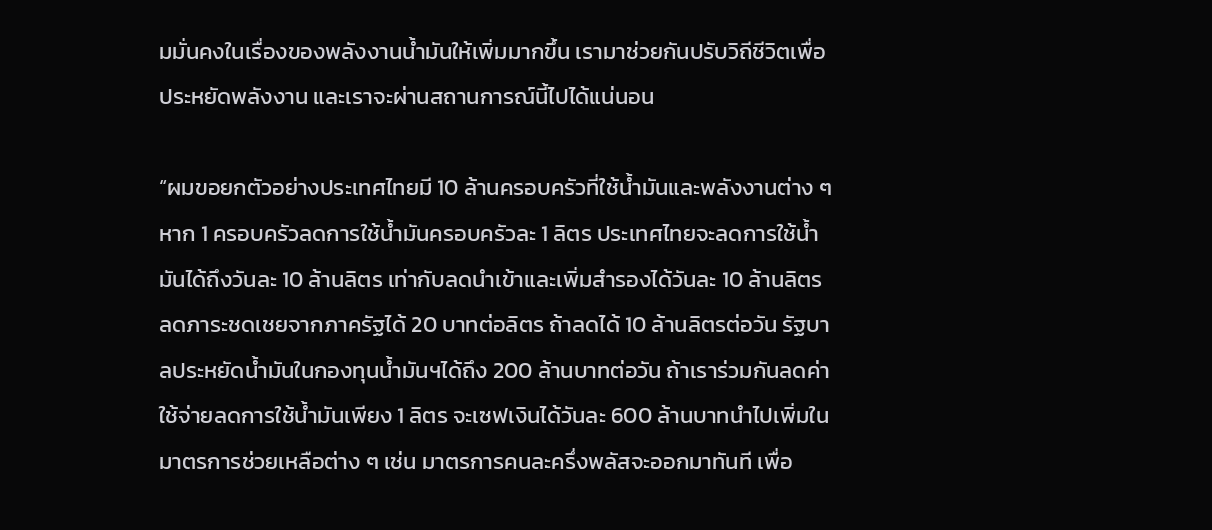มมั่นคงในเรื่องของพลังงานน้ำมันให้เพิ่มมากขึ้น เรามาช่วยกันปรับวิถีชีวิตเพื่อประหยัดพลังงาน และเราจะผ่านสถานการณ์นี้ไปได้แน่นอน

“ผมขอยกตัวอย่างประเทศไทยมี 10 ล้านครอบครัวที่ใช้น้ำมันและพลังงานต่าง ๆ หาก 1 ครอบครัวลดการใช้น้ำมันครอบครัวละ 1 ลิตร ประเทศไทยจะลดการใช้น้ำมันได้ถึงวันละ 10 ล้านลิตร เท่ากับลดนำเข้าและเพิ่มสำรองได้วันละ 10 ล้านลิตร ลดภาระชดเชยจากภาครัฐได้ 20 บาทต่อลิตร ถ้าลดได้ 10 ล้านลิตรต่อวัน รัฐบาลประหยัดน้ำมันในกองทุนน้ำมันฯได้ถึง 200 ล้านบาทต่อวัน ถ้าเราร่วมกันลดค่าใช้จ่ายลดการใช้น้ำมันเพียง 1 ลิตร จะเซฟเงินได้วันละ 600 ล้านบาทนำไปเพิ่มในมาตรการช่วยเหลือต่าง ๆ เช่น มาตรการคนละครึ่งพลัสจะออกมาทันที เพื่อ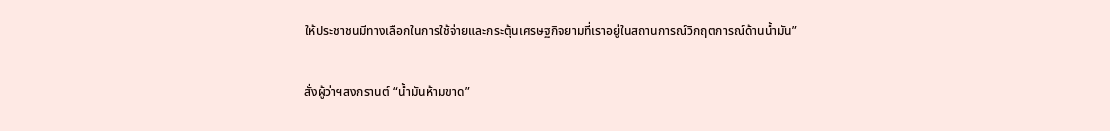ให้ประชาชนมีทางเลือกในการใช้จ่ายและกระตุ้นเศรษฐกิจยามที่เราอยู่ในสถานการณ์วิกฤตการณ์ด้านน้ำมัน”

สั่งผู้ว่าฯสงกรานต์ “น้ำมันห้ามขาด”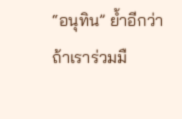“อนุทิน” ย้ำอีกว่า ถ้าเราร่วมมื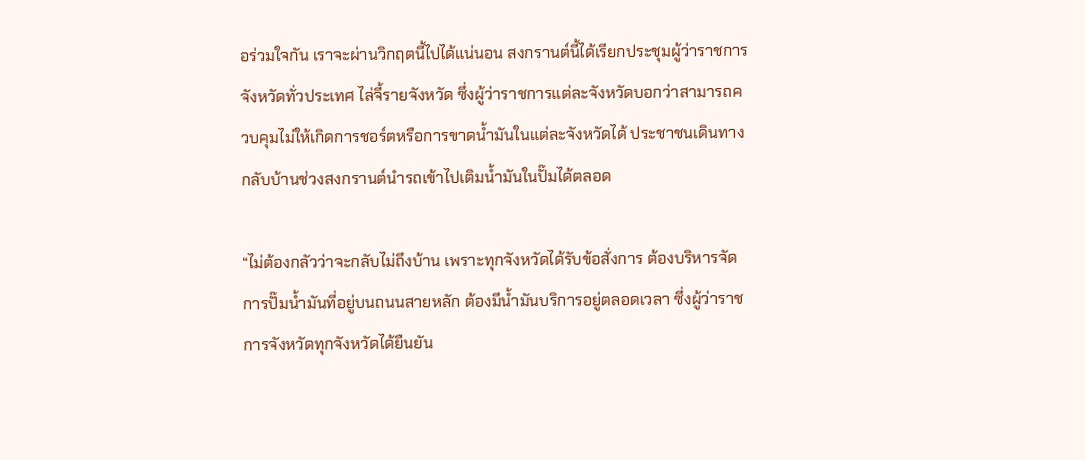อร่วมใจกัน เราจะผ่านวิกฤตนี้ไปได้แน่นอน สงกรานต์นี้ได้เรียกประชุมผู้ว่าราชการจังหวัดทั่วประเทศ ไล่จี้รายจังหวัด ซึ่งผู้ว่าราชการแต่ละจังหวัดบอกว่าสามารถควบคุมไม่ให้เกิดการชอร์ตหรือการขาดน้ำมันในแต่ละจังหวัดได้ ประชาชนเดินทางกลับบ้านช่วงสงกรานต์นำรถเข้าไปเติมน้ำมันในปั๊มได้ตลอด

“ไม่ต้องกลัวว่าจะกลับไม่ถึงบ้าน เพราะทุกจังหวัดได้รับข้อสั่งการ ต้องบริหารจัดการปั๊มน้ำมันที่อยู่บนถนนสายหลัก ต้องมีน้ำมันบริการอยู่ตลอดเวลา ซึ่งผู้ว่าราชการจังหวัดทุกจังหวัดได้ยืนยัน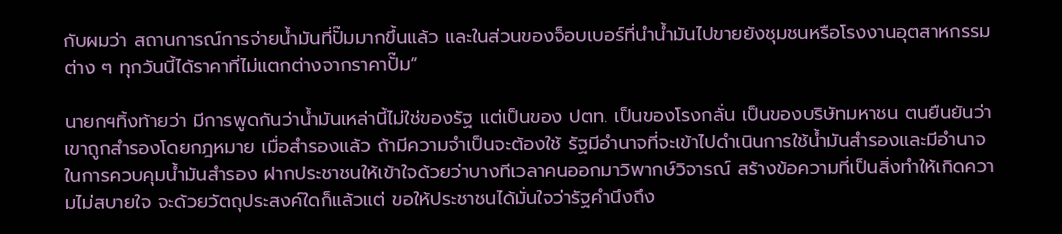กับผมว่า สถานการณ์การจ่ายน้ำมันที่ปั๊มมากขึ้นแล้ว และในส่วนของจ็อบเบอร์ที่นำน้ำมันไปขายยังชุมชนหรือโรงงานอุตสาหกรรมต่าง ๆ ทุกวันนี้ได้ราคาที่ไม่แตกต่างจากราคาปั๊ม”

นายกฯทิ้งท้ายว่า มีการพูดกันว่าน้ำมันเหล่านี้ไม่ใช่ของรัฐ แต่เป็นของ ปตท. เป็นของโรงกลั่น เป็นของบริษัทมหาชน ตนยืนยันว่าเขาถูกสำรองโดยกฎหมาย เมื่อสำรองแล้ว ถ้ามีความจำเป็นจะต้องใช้ รัฐมีอำนาจที่จะเข้าไปดำเนินการใช้น้ำมันสำรองและมีอำนาจในการควบคุมน้ำมันสำรอง ฝากประชาชนให้เข้าใจด้วยว่าบางทีเวลาคนออกมาวิพากษ์วิจารณ์ สร้างข้อความที่เป็นสิ่งทำให้เกิดความไม่สบายใจ จะด้วยวัตถุประสงค์ใดก็แล้วแต่ ขอให้ประชาชนได้มั่นใจว่ารัฐคำนึงถึง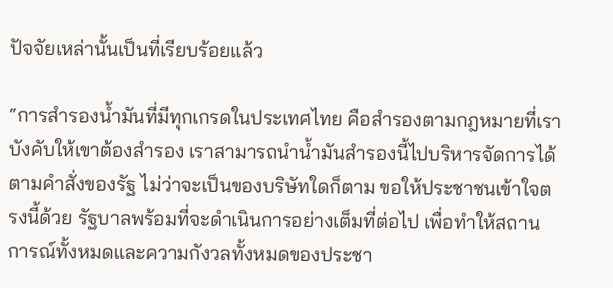ปัจจัยเหล่านั้นเป็นที่เรียบร้อยแล้ว

“การสำรองน้ำมันที่มีทุกเกรดในประเทศไทย คือสำรองตามกฎหมายที่เราบังคับให้เขาต้องสำรอง เราสามารถนำน้ำมันสำรองนี้ไปบริหารจัดการได้ตามคำสั่งของรัฐ ไม่ว่าจะเป็นของบริษัทใดก็ตาม ขอให้ประชาชนเข้าใจตรงนี้ด้วย รัฐบาลพร้อมที่จะดำเนินการอย่างเต็มที่ต่อไป เพื่อทำให้สถานการณ์ทั้งหมดและความกังวลทั้งหมดของประชา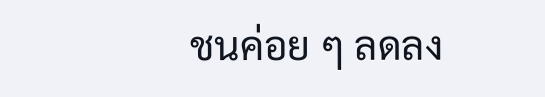ชนค่อย ๆ ลดลง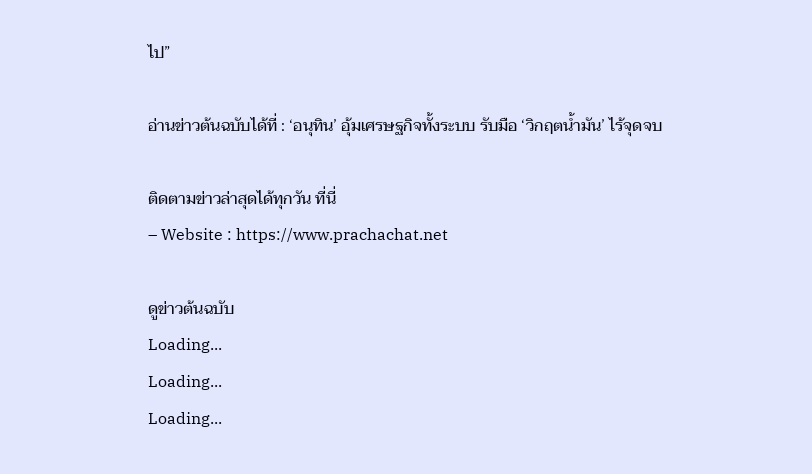ไป”

อ่านข่าวต้นฉบับได้ที่ : ‘อนุทิน’ อุ้มเศรษฐกิจทั้งระบบ รับมือ ‘วิกฤตน้ำมัน’ ไร้จุดจบ

ติดตามข่าวล่าสุดได้ทุกวัน ที่นี่
– Website : https://www.prachachat.net

ดูข่าวต้นฉบับ
Loading...
Loading...
Loading...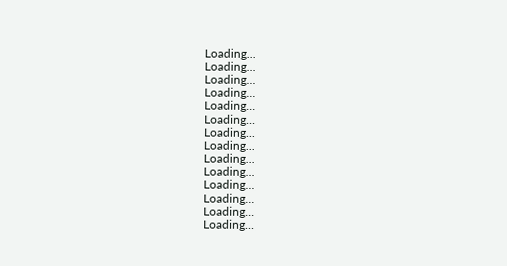Loading...
Loading...
Loading...
Loading...
Loading...
Loading...
Loading...
Loading...
Loading...
Loading...
Loading...
Loading...
Loading...
Loading...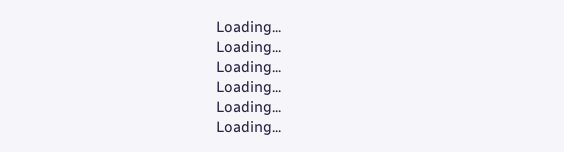Loading...
Loading...
Loading...
Loading...
Loading...
Loading...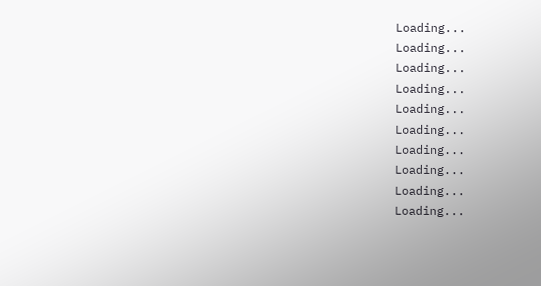Loading...
Loading...
Loading...
Loading...
Loading...
Loading...
Loading...
Loading...
Loading...
Loading...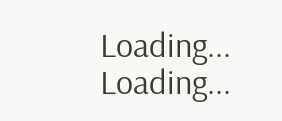Loading...
Loading...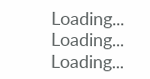Loading...
Loading...
Loading...